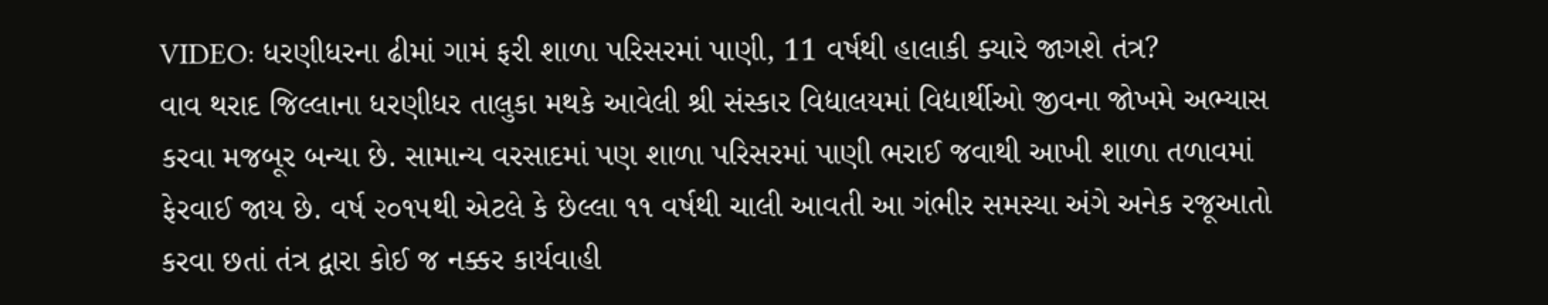VIDEO: ધરણીધરના ઢીમાં ગામં ફરી શાળા પરિસરમાં પાણી, 11 વર્ષથી હાલાકી ક્યારે જાગશે તંત્ર?
વાવ થરાદ જિલ્લાના ધરણીધર તાલુકા મથકે આવેલી શ્રી સંસ્કાર વિદ્યાલયમાં વિદ્યાર્થીઓ જીવના જોખમે અભ્યાસ કરવા મજબૂર બન્યા છે. સામાન્ય વરસાદમાં પણ શાળા પરિસરમાં પાણી ભરાઈ જવાથી આખી શાળા તળાવમાં ફેરવાઈ જાય છે. વર્ષ ૨૦૧૫થી એટલે કે છેલ્લા ૧૧ વર્ષથી ચાલી આવતી આ ગંભીર સમસ્યા અંગે અનેક રજૂઆતો કરવા છતાં તંત્ર દ્વારા કોઈ જ નક્કર કાર્યવાહી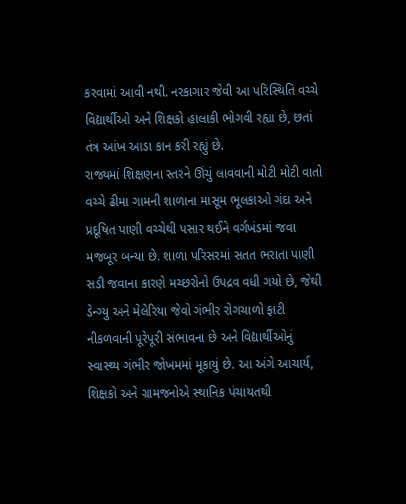કરવામાં આવી નથી. નરકાગાર જેવી આ પરિસ્થિતિ વચ્ચે વિદ્યાર્થીઓ અને શિક્ષકો હાલાકી ભોગવી રહ્યા છે, છતાં તંત્ર આંખ આડા કાન કરી રહ્યું છે.
રાજ્યમાં શિક્ષણના સ્તરને ઊંચું લાવવાની મોટી મોટી વાતો વચ્ચે ઢીમા ગામની શાળાના માસૂમ ભૂલકાઓ ગંદા અને પ્રદૂષિત પાણી વચ્ચેથી પસાર થઈને વર્ગખંડમાં જવા મજબૂર બન્યા છે. શાળા પરિસરમાં સતત ભરાતા પાણી સડી જવાના કારણે મચ્છરોનો ઉપદ્રવ વધી ગયો છે, જેથી ડેન્ગ્યુ અને મેલેરિયા જેવો ગંભીર રોગચાળો ફાટી નીકળવાની પૂરેપૂરી સંભાવના છે અને વિદ્યાર્થીઓનું સ્વાસ્થ્ય ગંભીર જોખમમાં મૂકાયું છે. આ અંગે આચાર્ય, શિક્ષકો અને ગ્રામજનોએ સ્થાનિક પંચાયતથી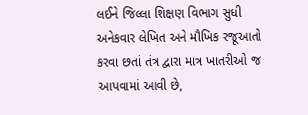લઈને જિલ્લા શિક્ષણ વિભાગ સુધી અનેકવાર લેખિત અને મૌખિક રજૂઆતો કરવા છતાં તંત્ર દ્વારા માત્ર ખાતરીઓ જ આપવામાં આવી છે,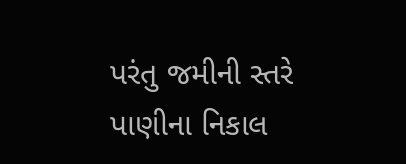પરંતુ જમીની સ્તરે પાણીના નિકાલ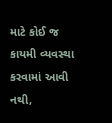માટે કોઈ જ કાયમી વ્યવસ્થા કરવામાં આવી નથી,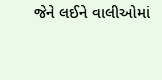જેને લઈને વાલીઓમાં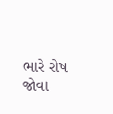ભારે રોષ જોવા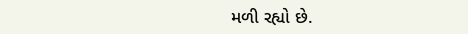મળી રહ્યો છે.